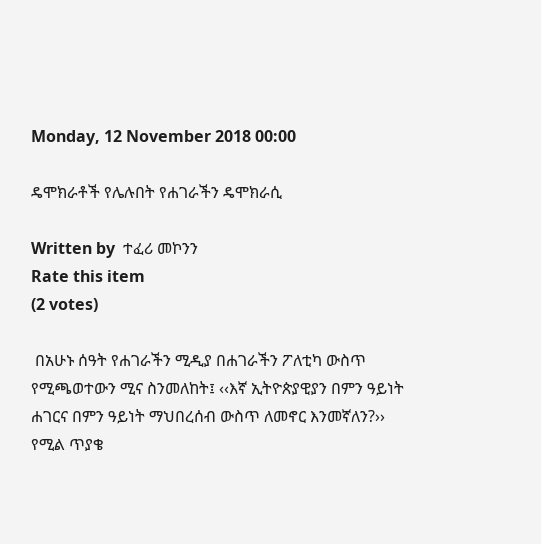Monday, 12 November 2018 00:00

ዴሞክራቶች የሌሉበት የሐገራችን ዴሞክራሲ

Written by  ተፈሪ መኮንን
Rate this item
(2 votes)

 በአሁኑ ሰዓት የሐገራችን ሚዲያ በሐገራችን ፖለቲካ ውስጥ የሚጫወተውን ሚና ስንመለከት፤ ‹‹እኛ ኢትዮጵያዊያን በምን ዓይነት ሐገርና በምን ዓይነት ማህበረሰብ ውስጥ ለመኖር እንመኛለን?›› የሚል ጥያቄ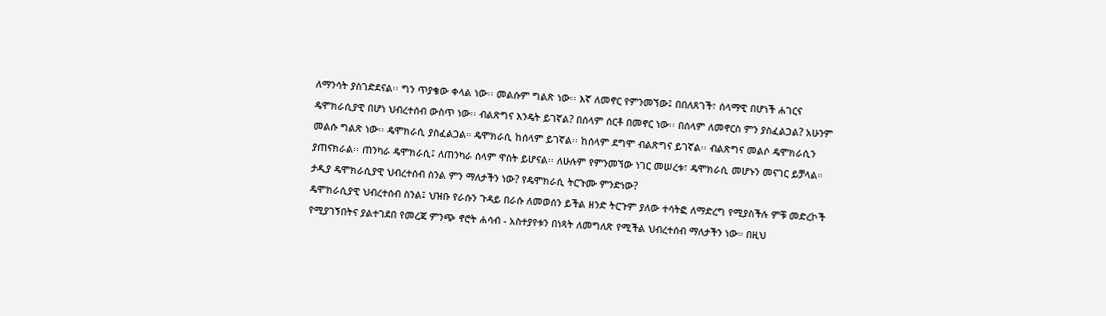ለማንሳት ያስገድደናል፡፡ ግን ጥያቄው ቀላል ነው፡፡ መልሱም ግልጽ ነው፡፡ እኛ ለመኖር የምንመኘው፤ በበለጸገች፣ ሰላማዊ በሆነች ሐገርና ዴሞክራሲያዊ በሆነ ህብረተሰብ ውስጥ ነው፡፡ ብልጽግና እንዴት ይገኛል? በሰላም ሰርቶ በመኖር ነው፡፡ በሰላም ለመኖርስ ምን ያስፈልጋል? አሁንም መልሱ ግልጽ ነው፡፡ ዴሞክራሲ ያስፈልጋል። ዴሞክራሲ ከሰላም ይገኛል፡፡ ከሰላም ደግሞ ብልጽግና ይገኛል፡፡ ብልጽግና መልሶ ዴሞክራሲን ያጠናክራል፡፡ ጠንካራ ዴሞክራሲ፤ ለጠንካራ ሰላም ዋስት ይሆናል፡፡ ለሁሉም የምንመኘው ነገር መሠረቱ፣ ዴሞክራሲ መሆኑን መናገር ይቻላል። ታዲያ ዴሞክራሲያዊ ህብረተሰብ ስንል ምን ማለታችን ነው? የዴሞክራሲ ትርጉሙ ምንድነው?
ዴሞክራሲያዊ ህብረተሰብ ስንል፤ ህዝቡ የራሱን ጉዳይ በራሱ ለመወሰን ይችል ዘንድ ትርጉም ያለው ተሳትፎ ለማድረግ የሚያስችሉ ምቹ መድረኮች የሚያገኝበትና ያልተገደበ የመረጃ ምንጭ ኖሮት ሐሳብ - አስተያየቱን በነጻት ለመግለጽ የሚችል ህብረተሰብ ማለታችን ነው። በዚህ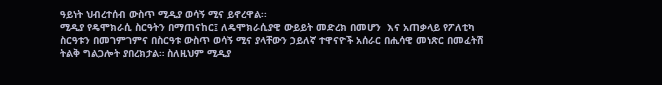ዓይነት ህብረተሰብ ውስጥ ሚዲያ ወሳኝ ሚና ይኖረዋል፡፡
ሚዲያ የዴሞክራሲ ስርዓትን በማጠናከር፤ ለዴሞክራሲያዊ ውይይት መድረክ በመሆን  እና አጠቃላይ የፖለቲካ ስርዓቱን በመገምገምና በስርዓቱ ውስጥ ወሳኝ ሚና ያላቸውን ኃይለኛ ተዋናዮች አሰራር በሒሳዊ መነጽር በመፈትሽ ትልቅ ግልጋሎት ያበረክታል። ስለዚህም ሚዲያ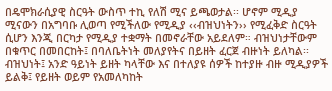በዴሞክራሲያዊ ስርዓት ውስጥ ተኪ የለሽ ሚና ይጫወታል፡፡ ሆኖም ሚዲያ ሚናውን በአግባቡ ሊወጣ የሚችለው የሚዲያ ‹‹ብዝህነትን›› የሚፈቅድ ስርዓት ሲሆን እንጂ በርካታ የሚዲያ ተቋማት በመኖራቸው አይደለም። ብዝህነታቸውም በቁጥር በመበርከት፤ በባለቤትነት መለያየትና በይዘት ፈርጀ ብዙነት ይለካል፡፡ ብዝህነት፤ አንድ ዓይነት ይዘት ካላቸው እና በተለያዩ ሰዎች ከተያዙ ብዙ ሚዲያዎች ይልቅ፤ የይዘት ወይም የአመለካከት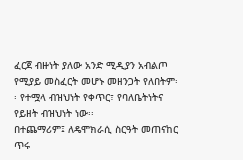ፈርጀ ብዙነት ያለው አንድ ሚዲያን አብልጦ የሚያይ መስፈርት መሆኑ መዘንጋት የለበትም፡፡ የተሟላ ብዝህነት የቀጥር፣ የባለቤትነትና የይዘት ብዝህነት ነው፡፡
በተጨማሪም፤ ለዴሞክራሲ ስርዓት መጠናከር ጥሩ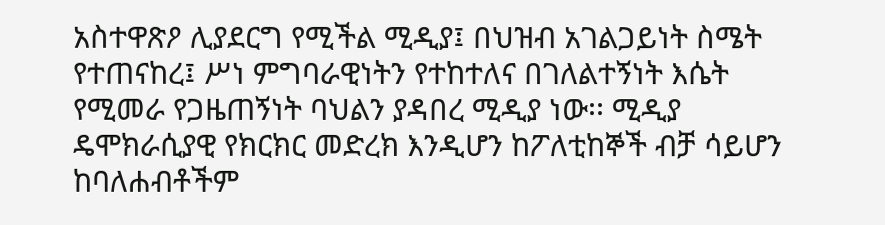አስተዋጽዖ ሊያደርግ የሚችል ሚዲያ፤ በህዝብ አገልጋይነት ስሜት የተጠናከረ፤ ሥነ ምግባራዊነትን የተከተለና በገለልተኝነት እሴት የሚመራ የጋዜጠኝነት ባህልን ያዳበረ ሚዲያ ነው፡፡ ሚዲያ ዴሞክራሲያዊ የክርክር መድረክ እንዲሆን ከፖለቲከኞች ብቻ ሳይሆን ከባለሐብቶችም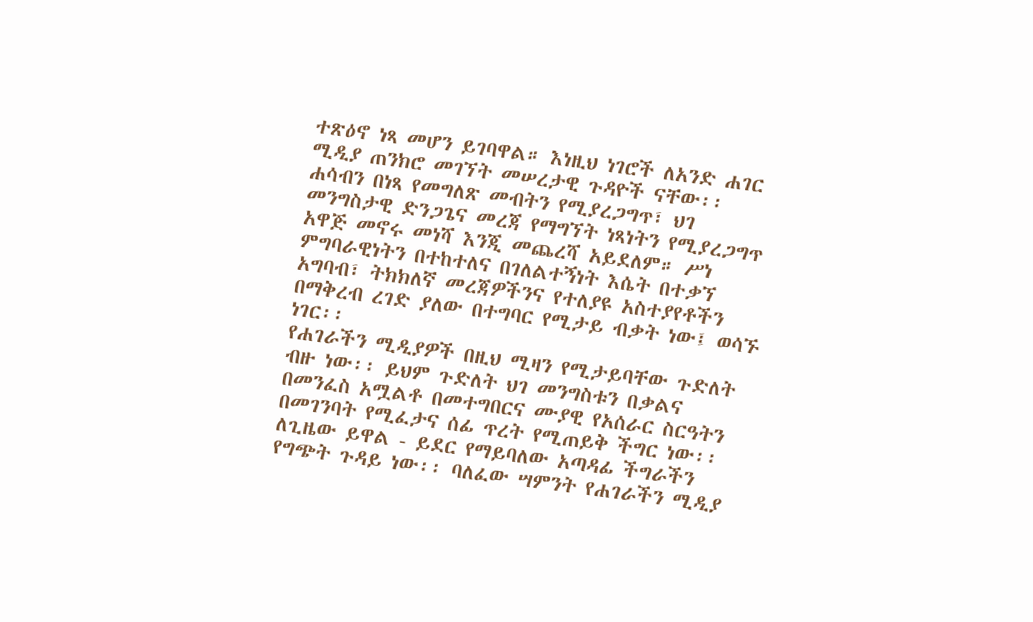ተጽዕኖ ነጻ መሆን ይገባዋል። እነዚህ ነገሮች ለአንድ ሐገር ሚዲያ ጠንክሮ መገኘት መሠረታዊ ጉዳዮች ናቸው፡፡ ሐሳብን በነጻ የመግለጽ መብትን የሚያረጋግጥ፣ ህገ መንግስታዊ ድንጋጌና መረጃ የማግኘት ነጻነትን የሚያረጋግጥ አዋጅ መኖሩ መነሻ እንጂ መጨረሻ አይደለም። ሥነ ምግባራዊነትን በተከተለና በገለልተኝነት እሴት በተቃኘ አግባብ፣ ትክክለኛ መረጃዎችንና የተለያዩ አስተያየቶችን በማቅረብ ረገድ ያለው በተግባር የሚታይ ብቃት ነው፤ ወሳኙ ነገር፡፡
የሐገራችን ሚዲያዎች በዚህ ሚዛን የሚታይባቸው ጉድለት ብዙ ነው፡፡ ይህም ጉድለት ህገ መንግስቱን በቃልና በመንፈስ አሟልቶ በመተግበርና ሙያዊ የአሰራር ስርዓትን በመገንባት የሚፈታና ሰፊ ጥረት የሚጠይቅ ችግር ነው፡፡ ለጊዜው ይዋል - ይደር የማይባለው አጣዳፊ ችግራችን የግጭት ጉዳይ ነው፡፡ ባለፈው ሣምንት የሐገራችን ሚዲያ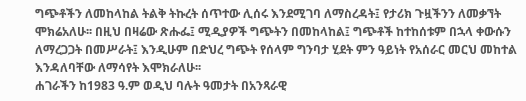ግጭቶችን ለመከላከል ትልቅ ትኩረት ሰጥተው ሊሰሩ እንደሚገባ ለማስረዳት፤ የታሪክ ጉዟችንን ለመቃኘት ሞክሬአለሁ፡፡ በዚህ በዛሬው ጽሑፌ፤ ሚዲያዎች ግጭትን በመከላከል፤ ግጭቶች ከተከሰቱም በኋላ ቀውሱን ለማረጋጋት በመሥራት፤ እንዲሁም በድህረ ግጭት የሰላም ግንባታ ሂደት ምን ዓይነት የአሰራር መርህ መከተል እንዳለባቸው ለማሳየት እሞክራለሁ፡፡
ሐገራችን ከ1983 ዓ.ም ወዲህ ባሉት ዓመታት በአንጻራዊ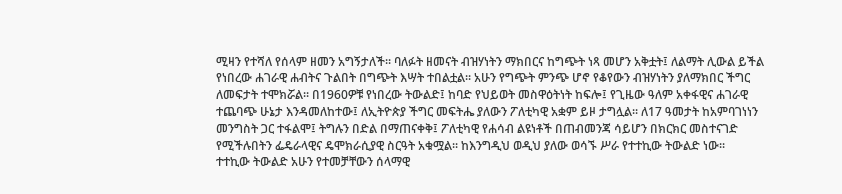ሚዛን የተሻለ የሰላም ዘመን አግኝታለች፡፡ ባለፉት ዘመናት ብዝሃነትን ማክበርና ከግጭት ነጻ መሆን አቅቷት፤ ለልማት ሊውል ይችል የነበረው ሐገራዊ ሐብትና ጉልበት በግጭት እሣት ተበልቷል፡፡ አሁን የግጭት ምንጭ ሆኖ የቆየውን ብዝሃነትን ያለማክበር ችግር ለመፍታት ተሞክሯል፡፡ በ1960ዎቹ የነበረው ትውልድ፤ ከባድ የህይወት መስዋዕትነት ከፍሎ፤ የጊዜው ዓለም አቀፋዊና ሐገራዊ ተጨባጭ ሁኔታ እንዳመለከተው፤ ለኢትዮጵያ ችግር መፍትሔ ያለውን ፖለቲካዊ አቋም ይዞ ታግሏል፡፡ ለ17 ዓመታት ከአምባገነነን መንግስት ጋር ተፋልሞ፤ ትግሉን በድል በማጠናቀቅ፤ ፖለቲካዊ የሐሳብ ልዩነቶች በጠብመንጃ ሳይሆን በክርክር መስተናገድ የሚችሉበትን ፌዴራላዊና ዴሞክራሲያዊ ስርዓት አቁሟል፡፡ ከእንግዲህ ወዲህ ያለው ወሳኙ ሥራ የተተኪው ትውልድ ነው፡፡
ተተኪው ትውልድ አሁን የተመቻቸውን ሰላማዊ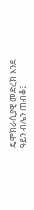ዴሞክራሲያዊ መድረክ እንደ ዓይን ብሌን ጠብቆ፤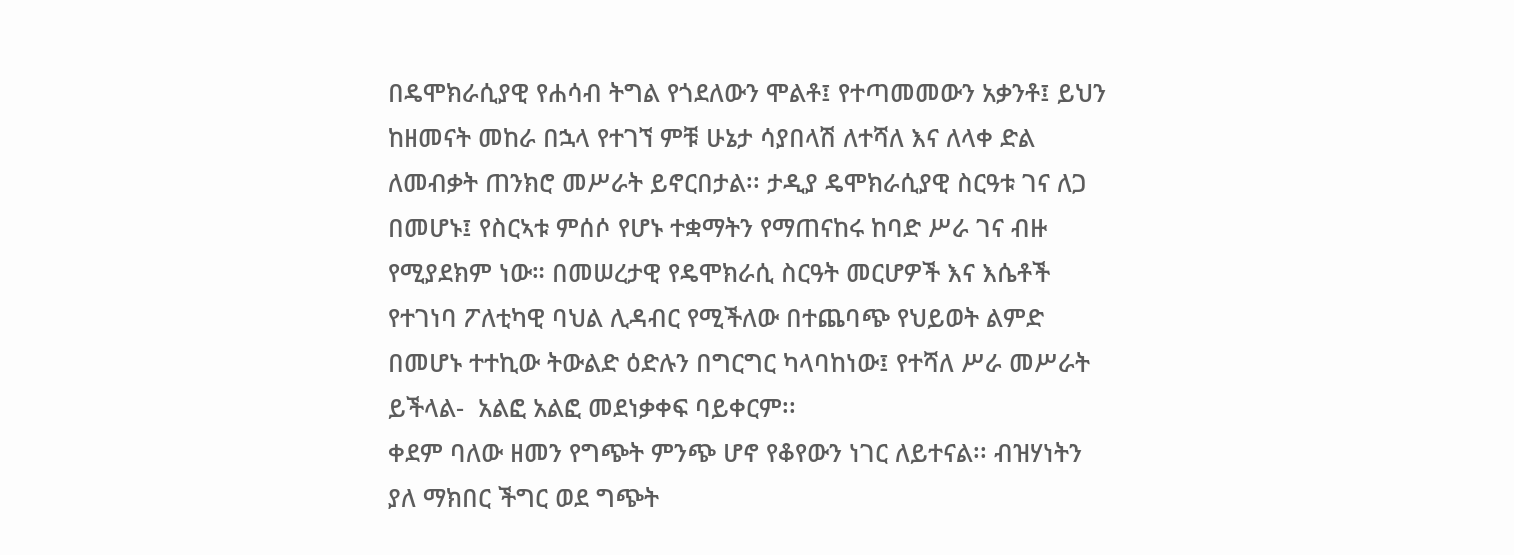በዴሞክራሲያዊ የሐሳብ ትግል የጎደለውን ሞልቶ፤ የተጣመመውን አቃንቶ፤ ይህን ከዘመናት መከራ በኋላ የተገኘ ምቹ ሁኔታ ሳያበላሽ ለተሻለ እና ለላቀ ድል ለመብቃት ጠንክሮ መሥራት ይኖርበታል፡፡ ታዲያ ዴሞክራሲያዊ ስርዓቱ ገና ለጋ በመሆኑ፤ የስርኣቱ ምሰሶ የሆኑ ተቋማትን የማጠናከሩ ከባድ ሥራ ገና ብዙ የሚያደክም ነው። በመሠረታዊ የዴሞክራሲ ስርዓት መርሆዎች እና እሴቶች የተገነባ ፖለቲካዊ ባህል ሊዳብር የሚችለው በተጨባጭ የህይወት ልምድ በመሆኑ ተተኪው ትውልድ ዕድሉን በግርግር ካላባከነው፤ የተሻለ ሥራ መሥራት ይችላል-  አልፎ አልፎ መደነቃቀፍ ባይቀርም፡፡
ቀደም ባለው ዘመን የግጭት ምንጭ ሆኖ የቆየውን ነገር ለይተናል፡፡ ብዝሃነትን ያለ ማክበር ችግር ወደ ግጭት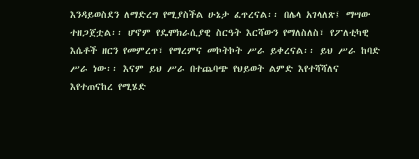እንዳይወስደን ለማድረግ የሚያስችል ሁኔታ ፈጥረናል፡፡ በሌላ አገላለጽ፤ ማሣው ተዘጋጀቷል፡፡ ሆኖም የዴሞክራሲያዊ ስርዓት እርሻውን የማለስለስ፣ የፖለቲካዊ እሴቶች ዘርን የመምረጥ፣ የማረምና መኮትኮት ሥራ ይቀረናል፡፡ ይህ ሥራ ከባድ ሥራ ነው፡፡ እናም ይህ ሥራ በተጨባጭ የህይወት ልምድ እየተሻሻለና እየተጠናከረ የሚሄድ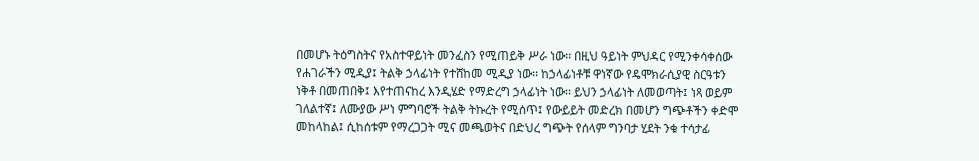በመሆኑ ትዕግስትና የአስተዋይነት መንፈስን የሚጠይቅ ሥራ ነው፡፡ በዚህ ዓይነት ምህዳር የሚንቀሳቀሰው የሐገራችን ሚዲያ፤ ትልቅ ኃላፊነት የተሸከመ ሚዲያ ነው፡፡ ከኃላፊነቶቹ ዋነኛው የዴሞክራሲያዊ ስርዓቱን ነቅቶ በመጠበቅ፤ እየተጠናከረ እንዲሄድ የማድረግ ኃላፊነት ነው፡፡ ይህን ኃላፊነት ለመወጣት፤ ነጻ ወይም ገለልተኛ፤ ለሙያው ሥነ ምግባሮች ትልቅ ትኩረት የሚሰጥ፤ የውይይት መድረክ በመሆን ግጭቶችን ቀድሞ መከላከል፤ ሲከሰቱም የማረጋጋት ሚና መጫወትና በድህረ ግጭት የሰላም ግንባታ ሂደት ንቁ ተሳታፊ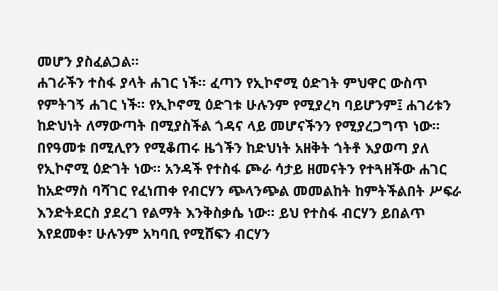መሆን ያስፈልጋል፡፡
ሐገራችን ተስፋ ያላት ሐገር ነች፡፡ ፈጣን የኢኮኖሚ ዕድገት ምህዋር ውስጥ የምትገኝ ሐገር ነች፡፡ የኢኮኖሚ ዕድገቱ ሁሉንም የሚያረካ ባይሆንም፤ ሐገሪቱን ከድህነት ለማውጣት በሚያስችል ጎዳና ላይ መሆናችንን የሚያረጋግጥ ነው፡፡ በየዓመቱ በሚሊየን የሚቆጠሩ ዜጎችን ከድህነት አዘቅት ጎትቶ እያወጣ ያለ የኢኮኖሚ ዕድገት ነው፡፡ አንዳች የተስፋ ጮራ ሳታይ ዘመናትን የተጓዘችው ሐገር ከአድማስ ባሻገር የፈነጠቀ የብርሃን ጭላንጭል መመልከት ከምትችልበት ሥፍራ እንድትደርስ ያደረገ የልማት እንቅስቃሴ ነው። ይህ የተስፋ ብርሃን ይበልጥ እየደመቀ፣ ሁሉንም አካባቢ የሚሸፍን ብርሃን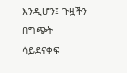እንዲሆን፤ ጉዟችን በግጭት ሳይደናቀፍ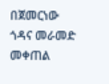በጀመርነው ጎዳና መራመድ መቀጠል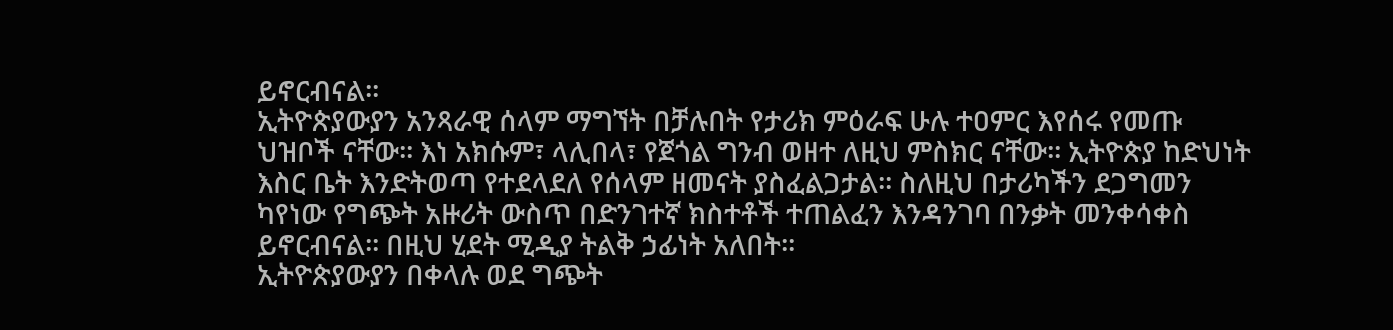ይኖርብናል፡፡
ኢትዮጵያውያን አንጻራዊ ሰላም ማግኘት በቻሉበት የታሪክ ምዕራፍ ሁሉ ተዐምር እየሰሩ የመጡ ህዝቦች ናቸው፡፡ እነ አክሱም፣ ላሊበላ፣ የጀጎል ግንብ ወዘተ ለዚህ ምስክር ናቸው፡፡ ኢትዮጵያ ከድህነት እስር ቤት እንድትወጣ የተደላደለ የሰላም ዘመናት ያስፈልጋታል፡፡ ስለዚህ በታሪካችን ደጋግመን ካየነው የግጭት አዙሪት ውስጥ በድንገተኛ ክስተቶች ተጠልፈን እንዳንገባ በንቃት መንቀሳቀስ ይኖርብናል፡፡ በዚህ ሂደት ሚዲያ ትልቅ ኃፊነት አለበት፡፡
ኢትዮጵያውያን በቀላሉ ወደ ግጭት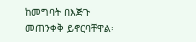ከመግባት በእጅጉ መጠንቀቅ ይኖርባቸዋል፡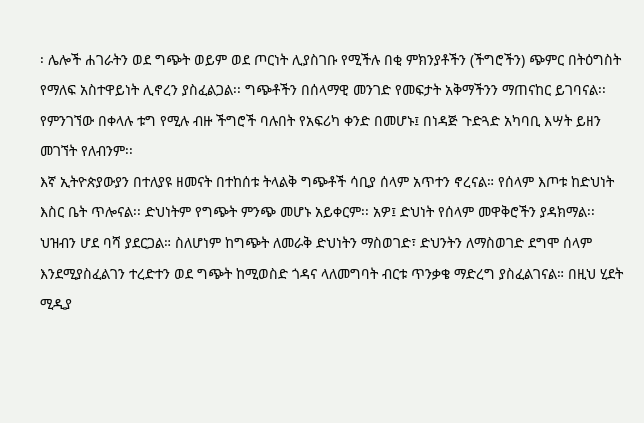፡ ሌሎች ሐገራትን ወደ ግጭት ወይም ወደ ጦርነት ሊያስገቡ የሚችሉ በቂ ምክንያቶችን (ችግሮችን) ጭምር በትዕግስት የማለፍ አስተዋይነት ሊኖረን ያስፈልጋል፡፡ ግጭቶችን በሰላማዊ መንገድ የመፍታት አቅማችንን ማጠናከር ይገባናል፡፡ የምንገኘው በቀላሉ ቱግ የሚሉ ብዙ ችግሮች ባሉበት የአፍሪካ ቀንድ በመሆኑ፤ በነዳጅ ጉድጓድ አካባቢ እሣት ይዘን መገኘት የለብንም፡፡
እኛ ኢትዮጵያውያን በተለያዩ ዘመናት በተከሰቱ ትላልቅ ግጭቶች ሳቢያ ሰላም አጥተን ኖረናል። የሰላም እጦቱ ከድህነት እስር ቤት ጥሎናል፡፡ ድህነትም የግጭት ምንጭ መሆኑ አይቀርም፡፡ አዎ፤ ድህነት የሰላም መዋቅሮችን ያዳክማል፡፡ ህዝብን ሆደ ባሻ ያደርጋል። ስለሆነም ከግጭት ለመራቅ ድህነትን ማስወገድ፣ ድህንትን ለማስወገድ ደግሞ ሰላም እንደሚያስፈልገን ተረድተን ወደ ግጭት ከሚወስድ ጎዳና ላለመግባት ብርቱ ጥንቃቄ ማድረግ ያስፈልገናል። በዚህ ሂደት ሚዲያ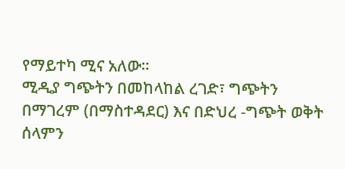የማይተካ ሚና አለው፡፡
ሚዲያ ግጭትን በመከላከል ረገድ፣ ግጭትን በማገረም (በማስተዳደር) እና በድህረ -ግጭት ወቅት ሰላምን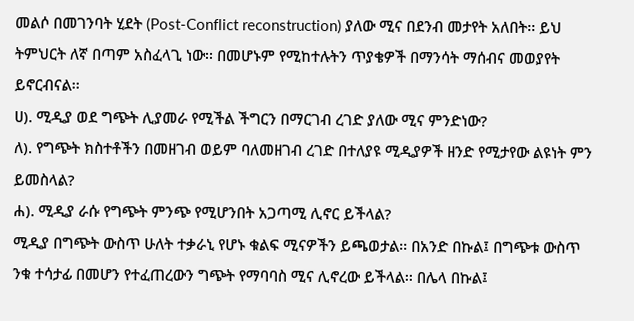መልሶ በመገንባት ሂደት (Post-Conflict reconstruction) ያለው ሚና በደንብ መታየት አለበት፡፡ ይህ ትምህርት ለኛ በጣም አስፈላጊ ነው፡፡ በመሆኑም የሚከተሉትን ጥያቄዎች በማንሳት ማሰብና መወያየት ይኖርብናል፡፡
ሀ). ሚዲያ ወደ ግጭት ሊያመራ የሚችል ችግርን በማርገብ ረገድ ያለው ሚና ምንድነው?
ለ). የግጭት ክስተቶችን በመዘገብ ወይም ባለመዘገብ ረገድ በተለያዩ ሚዲያዎች ዘንድ የሚታየው ልዩነት ምን ይመስላል?
ሐ). ሚዲያ ራሱ የግጭት ምንጭ የሚሆንበት አጋጣሚ ሊኖር ይችላል?
ሚዲያ በግጭት ውስጥ ሁለት ተቃራኒ የሆኑ ቁልፍ ሚናዎችን ይጫወታል፡፡ በአንድ በኩል፤ በግጭቱ ውስጥ ንቁ ተሳታፊ በመሆን የተፈጠረውን ግጭት የማባባስ ሚና ሊኖረው ይችላል፡፡ በሌላ በኩል፤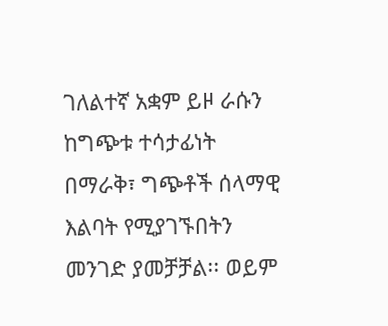ገለልተኛ አቋም ይዞ ራሱን ከግጭቱ ተሳታፊነት በማራቅ፣ ግጭቶች ሰላማዊ እልባት የሚያገኙበትን መንገድ ያመቻቻል፡፡ ወይም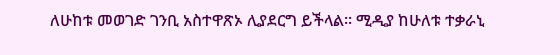ለሁከቱ መወገድ ገንቢ አስተዋጽኦ ሊያደርግ ይችላል፡፡ ሚዲያ ከሁለቱ ተቃራኒ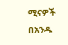ሚናዎች በአንዱ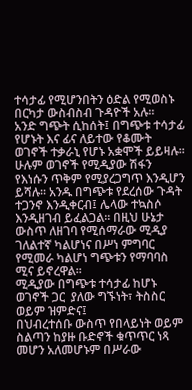ተሳታፊ የሚሆንበትን ዕድል የሚወስኑ በርካታ ውስብስብ ጉዳዮች አሉ፡፡
አንድ ግጭት ሲከሰት፤ በግጭቱ ተሳታፊ የሆኑት እና ፊና ለይተው የቆሙት ወገኖች ተቃራኒ የሆኑ አቋሞች ይይዛሉ፡፡ ሁሉም ወገኖች የሚዲያው ሽፋን የእነሱን ጥቅም የሚያረጋግጥ እንዲሆን ይሻሉ፡፡ አንዱ በግጭቱ የደረሰው ጉዳት ተጋንኖ እንዲቀርብ፤ ሌላው ተኳስሶ እንዲዘገብ ይፈልጋል፡፡ በዚህ ሁኔታ ውስጥ ለዘገባ የሚሰማራው ሚዲያ ገለልተኛ ካልሆነና በሥነ ምግባር የሚመራ ካልሆነ ግጭቱን የማባባስ ሚና ይኖረዋል፡፡
ሚዲያው በግጭቱ ተሳታፊ ከሆኑ ወገኖች ጋር  ያለው ግኙነት፣ ትስስር ወይም ዝምድና፤
በህብረተሰቡ ውስጥ የበላይነት ወይም ስልጣን ከያዙ ቡድኖች ቁጥጥር ነጻ መሆን አለመሆኑም በሥራው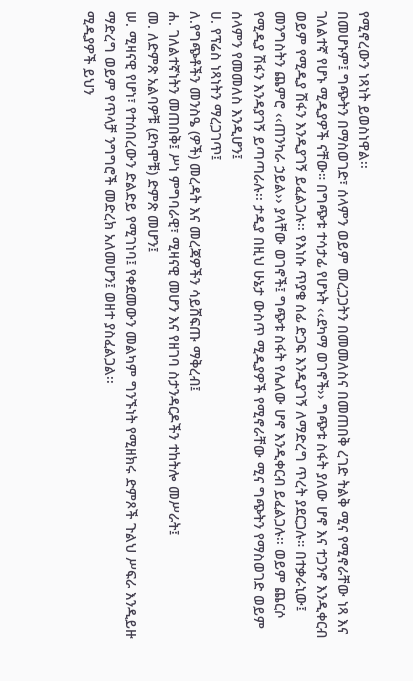የሚኖረውን ነጻነት ይወስነዋል፡፡
በመሆኑም፤ ግጭትን በማስወገድ፣ ሰላምን ወይም መረጋጋትን በመመለስና በመጠበቅ ረገድ ትልቅ ሚና የሚኖራቸው ነጻ እና ገለልተኛ የሆኑ ሚዲያዎች ናቸው። በግጭቱ ተሳታፊ የሆኑት ‹‹ደካማ ወገኖች›› ግጭቱ ስፋት ያለው ሆኖ እና ተጋንኖ እንዲቀርብ ወይም የሚዲያ ሽፋን እንዲያገኝ ይፈልጋሉ፡፡ የእነሱ ጥያቄ ሰፊ ድጋፍ እንዲያገኝ ለማድረግ ጥረት ያደርጋሉ። በተቃራኒው፤ መንግስትን ጨምሮ ‹‹ጠንካራ ኃይል›› ያላቸው ወገኖች፤ ግጭቱ ስፋት የሌለው ሆኖ እንዲቀርብ ይፈልጋሉ፡፡ ወይም ጨርሶ የሚዲያ ሽፋን እንዳያገኝ ይጣጣራሉ፡፡ ታዲያ በዚህ ሁኔታ ውስጥ ሚዲያዎች የሚኖራቸው ሚና ግጭትን የማስወገድ ወይም ሰላምን የመመለስ እንዲሆን፤
ሀ. የፕሬስ ነጻነትን ማረጋገጥ፤
ለ.የግጭቶችን መንስዔ (ዎች) መረዳት እና መረጃዎችን ሳይሸፍጡ ማቅረብ፤
ሐ. ገለልተኛነትን መጠበቅ፤ ሥነ ምግባራዊ፣ ሚዛናዊ መሆን እና የዘገባ ስታንዳርዶችን ተከትሎ መሥራት፤
መ. ለድምጽ አልባዎቹ (ደካሞቹ) ድምጽ መሆን፤
ሠ. ሚዛናዊ የሆነ፣ የተሰበረውን ድልድይ የሚገነባ፤ የቀደመውን መልካም ግንኙነት የሚዘክሩ ድምጾች ጉልህ ሥፍራ እንዲይዙ ማድረግ ወይም የጥላቻ ንግግሮች መድረክ አለመሆን፤ ወዘተ ያስፈልጋል፡፡
ሚዲያዎች ይህን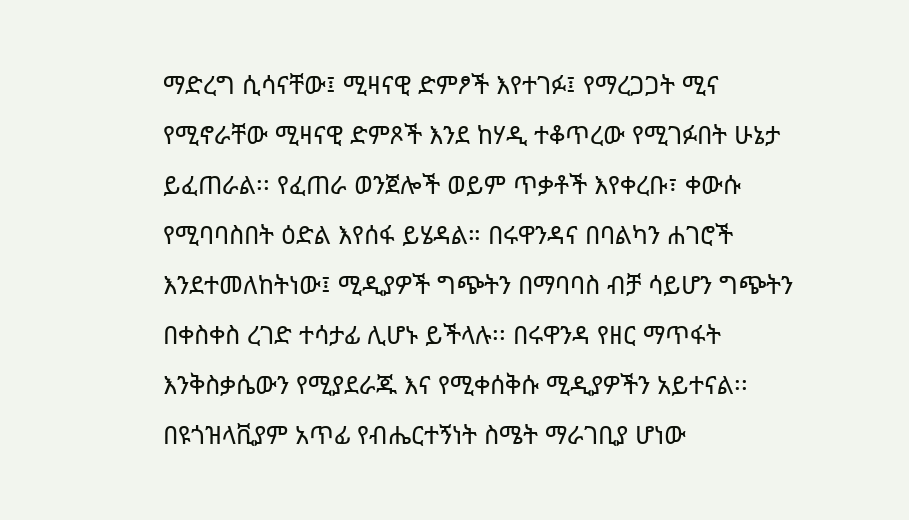ማድረግ ሲሳናቸው፤ ሚዛናዊ ድምፆች እየተገፉ፤ የማረጋጋት ሚና የሚኖራቸው ሚዛናዊ ድምጾች እንደ ከሃዲ ተቆጥረው የሚገፉበት ሁኔታ ይፈጠራል፡፡ የፈጠራ ወንጀሎች ወይም ጥቃቶች እየቀረቡ፣ ቀውሱ የሚባባስበት ዕድል እየሰፋ ይሄዳል። በሩዋንዳና በባልካን ሐገሮች እንደተመለከትነው፤ ሚዲያዎች ግጭትን በማባባስ ብቻ ሳይሆን ግጭትን በቀስቀስ ረገድ ተሳታፊ ሊሆኑ ይችላሉ፡፡ በሩዋንዳ የዘር ማጥፋት እንቅስቃሴውን የሚያደራጁ እና የሚቀሰቅሱ ሚዲያዎችን አይተናል፡፡ በዩጎዝላቪያም አጥፊ የብሔርተኝነት ስሜት ማራገቢያ ሆነው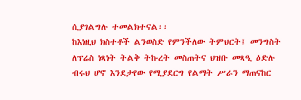ሲያገልግሉ ተመልክተናል፡፡
ከእነዚህ ክስተቶች ልንወስድ የምንችለው ትምህርት፤ መንግስት ለፕሬስ ነጻነት ትልቅ ትኩረት መስጠትና ህዝቡ መጻዒ ዕድሉ ብሩህ ሆኖ እንደታየው የሚያደርግ የልማት ሥራን ማጠናከር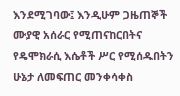እንደሚገባው፤ እንዲሁም ጋዜጠኞች ሙያዊ አሰራር የሚጠናከርበትና የዴሞክራሲ እሴቶች ሥር የሚሰዱበትን ሁኔታ ለመፍጠር መንቀሳቀስ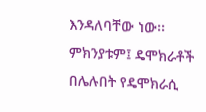እንዳለባቸው ነው፡፡ ምክንያቱም፤ ዴሞክራቶች በሌሉበት የዴሞክራሲ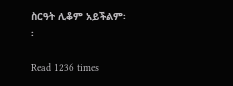ስርዓት ሊቆም አይችልም፡፡

Read 1236 times